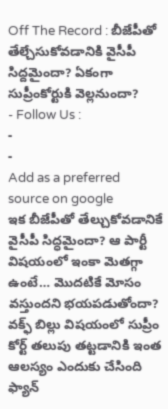Off The Record : బీజేపీతో తేల్చేసుకోవడానికి వైసీపీ సిద్దమైందా? ఏకంగా సుప్రీంకోర్టుకి వెల్లనుందా?
- Follow Us :
-
-
Add as a preferred
source on google
ఇక బీజేపీతో తేల్చుకోవడానికే వైసీపీ సిద్ధమైందా? ఆ పార్టీ విషయంలో ఇంకా మెతగ్గా ఉంటే… మొదటికే మోసం వస్తుందని భయపడుతోందా? వక్ఫ్ బిల్లు విషయంలో సుప్రీం కోర్ట్ తలుపు తట్టడానికి ఇంత ఆలస్యం ఎందుకు చేసింది ఫ్యాన్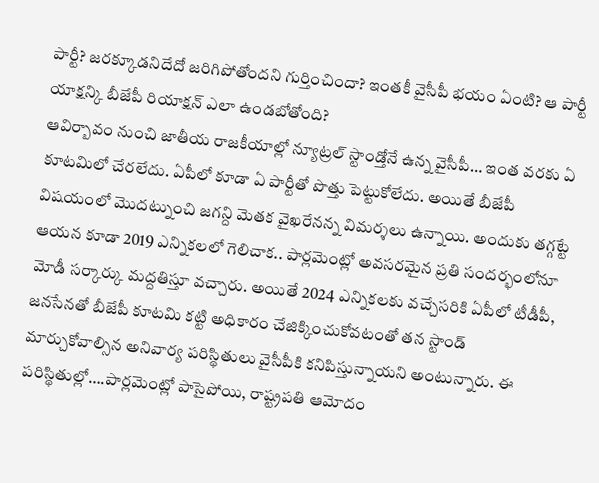పార్టీ? జరక్కూడనిదేదో జరిగిపోతోందని గుర్తించిందా? ఇంతకీ వైసీపీ భయం ఏంటి? ఆ పార్టీ యాక్షన్కి బీజేపీ రియాక్షన్ ఎలా ఉండబోతోంది?
ఆవిర్బావం నుంచి జాతీయ రాజకీయాల్లో న్యూట్రల్ స్టాండ్తోనే ఉన్న వైసీపీ… ఇంత వరకు ఏ కూటమిలో చేరలేదు. ఏపీలో కూడా ఏ పార్టీతో పొత్తు పెట్టుకోలేదు. అయితే బీజేపీ విషయంలో మొదట్నుంచి జగన్ది మెతక వైఖరేనన్న విమర్శలు ఉన్నాయి. అందుకు తగ్గట్టే ఆయన కూడా 2019 ఎన్నికలలో గెలిచాక.. పార్లమెంట్లో అవసరమైన ప్రతి సందర్భంలోనూ మోడీ సర్కార్కు మద్దతిస్తూ వచ్చారు. అయితే 2024 ఎన్నికలకు వచ్చేసరికి ఏపీలో టీడీపీ, జనసేనతో బీజేపీ కూటమి కట్టి అధికారం చేజిక్కించుకోవటంతో తన స్టాండ్ మార్చుకోవాల్సిన అనివార్య పరిస్థితులు వైసీపీకి కనిపిస్తున్నాయని అంటున్నారు. ఈ పరిస్థితుల్లో….పార్లమెంట్లో పాసైపోయి, రాష్ట్రపతి ఆమోదం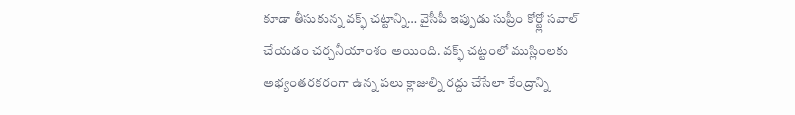కూడా తీసుకున్న వక్ఫ్ చట్టాన్ని… వైసీపీ ఇప్పుడు సుప్రీం కోర్ట్లో సవాల్ చేయడం చర్చనీయాంశం అయింది. వక్ఫ్ చట్టంలో ముస్లింలకు అభ్యంతరకరంగా ఉన్న పలు క్లాజుల్ని రద్దు చేసేలా కేంద్రాన్ని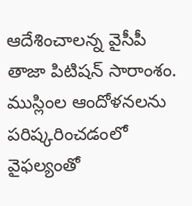ఆదేశించాలన్న వైసీపీ తాజా పిటిషన్ సారాంశం. ముస్లింల ఆందోళనలను పరిష్కరించడంలో వైఫల్యంతో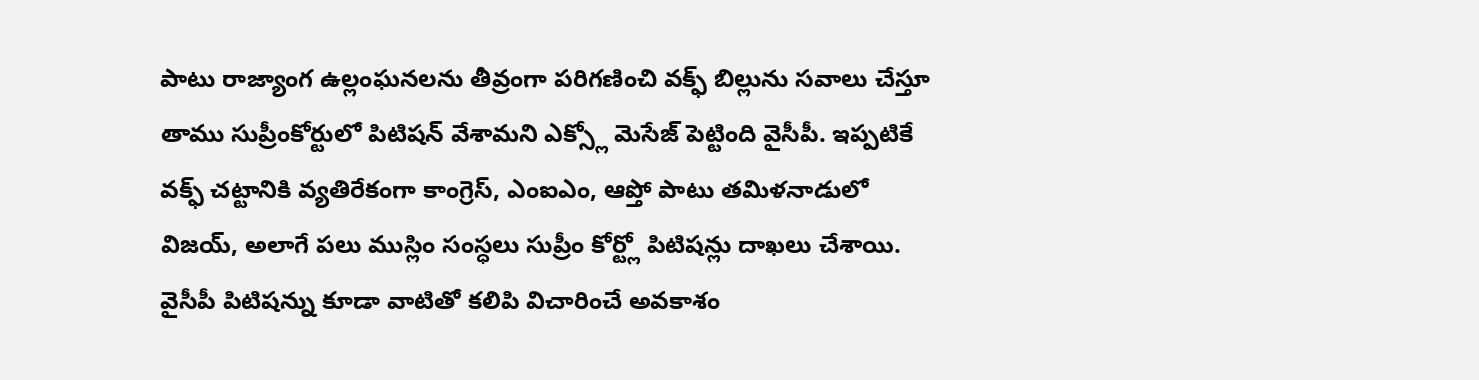పాటు రాజ్యాంగ ఉల్లంఘనలను తీవ్రంగా పరిగణించి వక్ఫ్ బిల్లును సవాలు చేస్తూ తాము సుప్రీంకోర్టులో పిటిషన్ వేశామని ఎక్స్లో మెసేజ్ పెట్టింది వైసీపీ. ఇప్పటికే వక్ఫ్ చట్టానికి వ్యతిరేకంగా కాంగ్రెస్, ఎంఐఎం, ఆప్తో పాటు తమిళనాడులో విజయ్, అలాగే పలు ముస్లిం సంస్ధలు సుప్రీం కోర్ట్లో పిటిషన్లు దాఖలు చేశాయి. వైసీపీ పిటిషన్ను కూడా వాటితో కలిపి విచారించే అవకాశం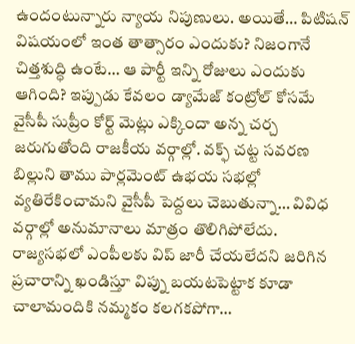ఉందంటున్నారు న్యాయ నిపుణులు. అయితే… పిటిషన్ విషయంలో ఇంత తాత్సారం ఎందుకు? నిజంగానే చిత్తశుద్ధి ఉంటే… ఆ పార్టీ ఇన్ని రోజులు ఎందుకు ఆగింది? ఇప్పుడు కేవలం డ్యామేజ్ కంట్రోల్ కోసమే వైసీపీ సుప్రీం కోర్ట్ మెట్లు ఎక్కిందా అన్న చర్చ జరుగుతోంది రాజకీయ వర్గాల్లో. వక్ఫ్ చట్ట సవరణ బిల్లుని తాము పార్లమెంట్ ఉభయ సభల్లో వ్యతిరేకించామని వైసీపీ పెద్దలు చెబుతున్నా… వివిధ వర్గాల్లో అనుమానాలు మాత్రం తొలిగిపోలేదు. రాజ్యసభలో ఎంపీలకు విప్ జారీ చేయలేదని జరిగిన ప్రచారాన్ని ఖండిస్తూ విప్ను బయటపెట్టాక కూడా చాలామందికి నమ్మకం కలగకపోగా…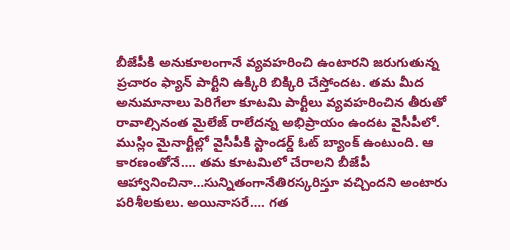బీజేపీకి అనుకూలంగానే వ్యవహరించి ఉంటారని జరుగుతున్న ప్రచారం ఫ్యాన్ పార్టీని ఉక్కిరి బిక్కిరి చేస్తోందట. తమ మీద అనుమానాలు పెరిగేలా కూటమి పార్టీలు వ్యవహరించిన తీరుతో రావాల్సినంత మైలేజ్ రాలేదన్న అభిప్రాయం ఉందట వైసీపీలో.
ముస్లిం మైనార్టీల్లో వైసీపీకి స్టాండర్డ్ ఓట్ బ్యాంక్ ఉంటుంది. ఆ కారణంతోనే…. తమ కూటమిలో చేరాలని బీజేపీ ఆహ్వానించినా…సున్నితంగానేతిరస్కరిస్తూ వచ్చిందని అంటారు పరిశీలకులు. అయినాసరే…. గత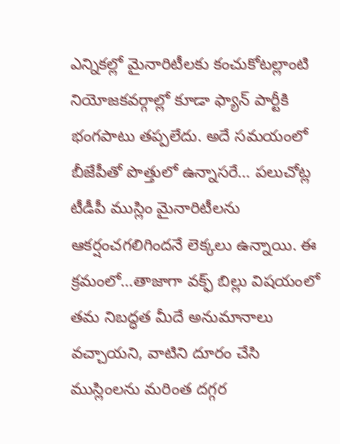ఎన్నికల్లో మైనారిటీలకు కంచుకోటల్లాంటి నియోజకవర్గాల్లో కూడా ఫ్యాన్ పార్టీకి భంగపాటు తప్పలేదు. అదే సమయంలో బీజేపీతో పొత్తులో ఉన్నాసరే… పలుచోట్ల టీడీపీ ముస్లిం మైనారిటీలను ఆకర్షంచగలిగిందనే లెక్కలు ఉన్నాయి. ఈ క్రమంలో…తాజాగా వక్ఫ్ బిల్లు విషయంలో తమ నిబద్ధత మీదే అనుమానాలు వచ్చాయని, వాటిని దూరం చేసి ముస్లింలను మరింత దగ్గర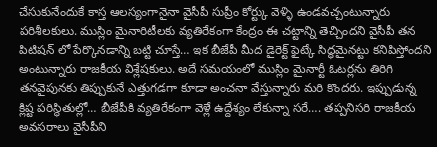చేసుకునేందుకే కాస్త ఆలస్యంగానైనా వైసీపీ సుప్రీం కోర్ట్కు వెళ్ళి ఉండవచ్చంటున్నారు పరిశీలకులు. ముస్లిం మైనారిటీలకు వ్యతిరేకంగా కేంద్రం ఈ చట్టాన్ని తెచ్చిందని వైసీపీ తన పిటిషన్ లో పేర్కొనడాన్ని బట్టి చూస్తే… ఇక బీజేపీ మీద డైరెక్ట్ ఫైట్కే సిద్ధమైనట్టు కనిపిస్తోందని అంటున్నారు రాజకీయ విశ్లేషకులు. అదే సమయంలో ముస్లిం మైనార్టీ ఓటర్లను తిరిగి తనవైపునకు తిప్పుకునే ఎత్తుగడగా కూడా అంచనా వేస్తున్నారు మరి కొందరు. ఇప్పుడున్న క్లిష్ట పరిస్థితుల్లో… బీజేపీకి వ్యతిరేకంగా వెళ్లే ఉద్దేశ్యం లేకున్నా సరే…. తప్పనిసరి రాజకీయ అవసరాలు వైసీపీని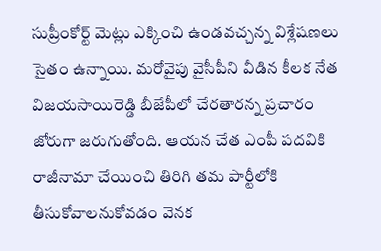సుప్రీంకోర్ట్ మెట్లు ఎక్కించి ఉండవచ్చన్న విశ్లేషణలు సైతం ఉన్నాయి. మరోవైపు వైసీపీని వీడిన కీలక నేత విజయసాయిరెడ్డి బీజేపీలో చేరతారన్న ప్రచారం జోరుగా జరుగుతోంది. ఆయన చేత ఎంపీ పదవికి రాజీనామా చేయించి తిరిగి తమ పార్టీలోకి తీసుకోవాలనుకోవడం వెనక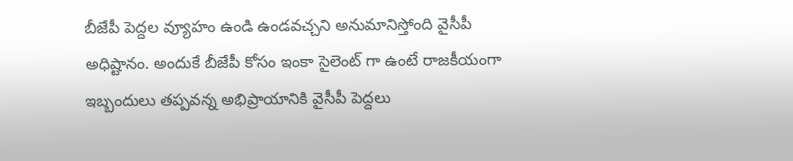బీజేపీ పెద్దల వ్యూహం ఉండి ఉండవచ్చని అనుమానిస్తోంది వైసీపీ అధిష్టానం. అందుకే బీజేపీ కోసం ఇంకా సైలెంట్ గా ఉంటే రాజకీయంగా ఇబ్బందులు తప్పవన్న అభిప్రాయానికి వైసీపీ పెద్దలు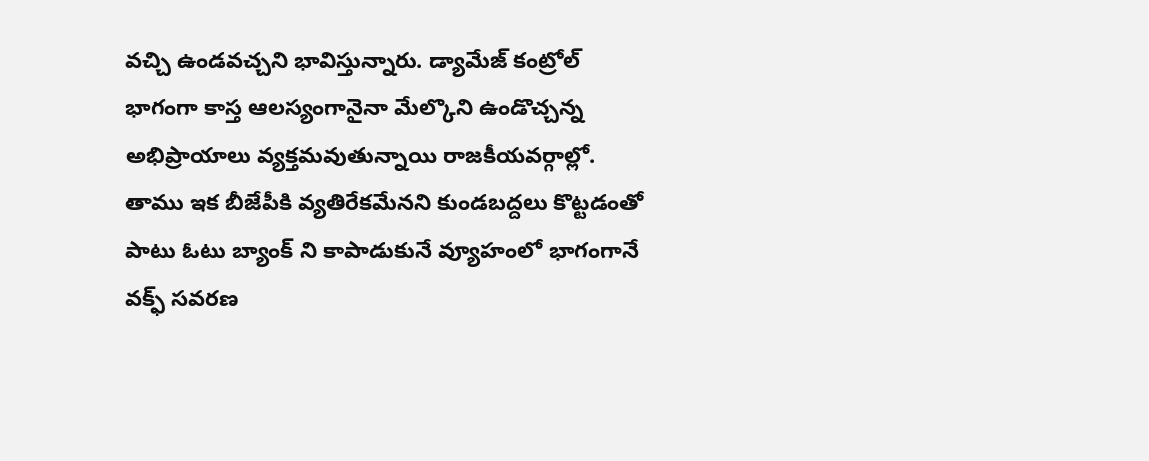వచ్చి ఉండవచ్చని భావిస్తున్నారు. డ్యామేజ్ కంట్రోల్ భాగంగా కాస్త ఆలస్యంగానైనా మేల్కొని ఉండొచ్చన్న అభిప్రాయాలు వ్యక్తమవుతున్నాయి రాజకీయవర్గాల్లో. తాము ఇక బీజేపీకి వ్యతిరేకమేనని కుండబద్దలు కొట్టడంతో పాటు ఓటు బ్యాంక్ ని కాపాడుకునే వ్యూహంలో భాగంగానే వక్ఫ్ సవరణ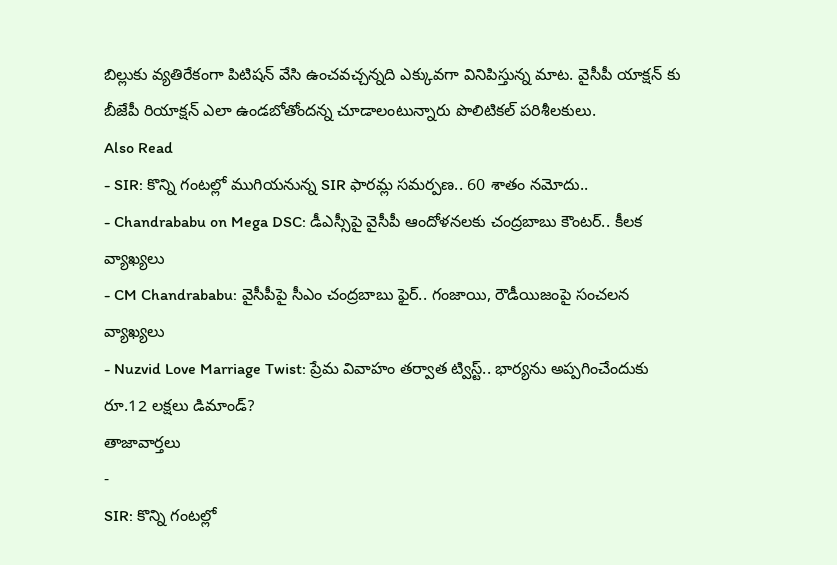బిల్లుకు వ్యతిరేకంగా పిటిషన్ వేసి ఉంచవచ్చన్నది ఎక్కువగా వినిపిస్తున్న మాట. వైసీపీ యాక్షన్ కు బీజేపీ రియాక్షన్ ఎలా ఉండబోతోందన్న చూడాలంటున్నారు పొలిటికల్ పరిశీలకులు.
Also Read
- SIR: కొన్ని గంటల్లో ముగియనున్న SIR ఫారమ్ల సమర్పణ.. 60 శాతం నమోదు..
- Chandrababu on Mega DSC: డీఎస్సీపై వైసీపీ ఆందోళనలకు చంద్రబాబు కౌంటర్.. కీలక వ్యాఖ్యలు
- CM Chandrababu: వైసీపీపై సీఎం చంద్రబాబు ఫైర్.. గంజాయి, రౌడీయిజంపై సంచలన వ్యాఖ్యలు
- Nuzvid Love Marriage Twist: ప్రేమ వివాహం తర్వాత ట్విస్ట్.. భార్యను అప్పగించేందుకు రూ.12 లక్షలు డిమాండ్?
తాజావార్తలు
-
SIR: కొన్ని గంటల్లో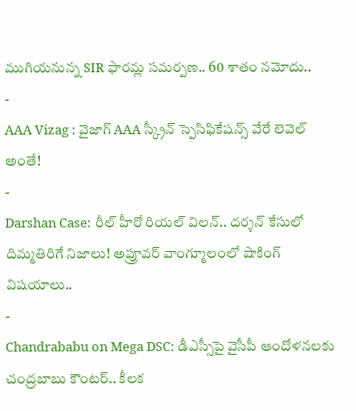ముగియనున్న SIR ఫారమ్ల సమర్పణ.. 60 శాతం నమోదు..
-
AAA Vizag : వైజాగ్ AAA స్క్రీన్ స్పెసిఫికేషన్స్ వేరే లెవెల్ అంతే!
-
Darshan Case: రీల్ హీరో రియల్ విలన్.. దర్శన్ కేసులో దిమ్మతిరిగే నిజాలు! అప్రూవర్ వాంగ్మూలంలో షాకింగ్ విషయాలు..
-
Chandrababu on Mega DSC: డీఎస్సీపై వైసీపీ ఆందోళనలకు చంద్రబాబు కౌంటర్.. కీలక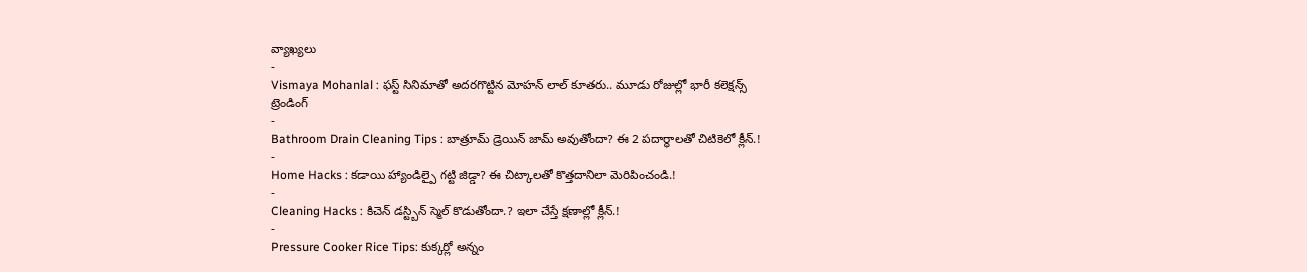వ్యాఖ్యలు
-
Vismaya Mohanlal : ఫస్ట్ సినిమాతో అదరగొట్టిన మోహన్ లాల్ కూతరు.. మూడు రోజుల్లో భారీ కలెక్షన్స్
ట్రెండింగ్
-
Bathroom Drain Cleaning Tips : బాత్రూమ్ డ్రెయిన్ జామ్ అవుతోందా? ఈ 2 పదార్థాలతో చిటికెలో క్లీన్.!
-
Home Hacks : కడాయి హ్యాండిల్పై గట్టి జిడ్డా? ఈ చిట్కాలతో కొత్తదానిలా మెరిపించండి.!
-
Cleaning Hacks : కిచెన్ డస్ట్బిన్ స్మెల్ కొడుతోందా.? ఇలా చేస్తే క్షణాల్లో క్లీన్.!
-
Pressure Cooker Rice Tips: కుక్కర్లో అన్నం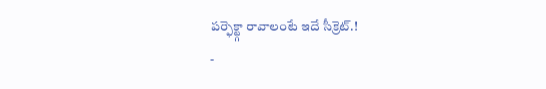పర్ఫెక్ట్గా రావాలంటే ఇదే సీక్రెట్.!
-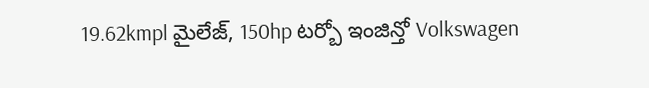19.62kmpl మైలేజ్, 150hp టర్బో ఇంజిన్తో Volkswagen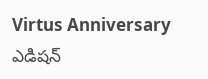Virtus Anniversary ఎడిషన్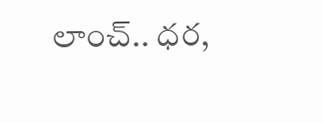లాంచ్.. ధర,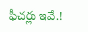ఫీచర్లు ఇవే.!